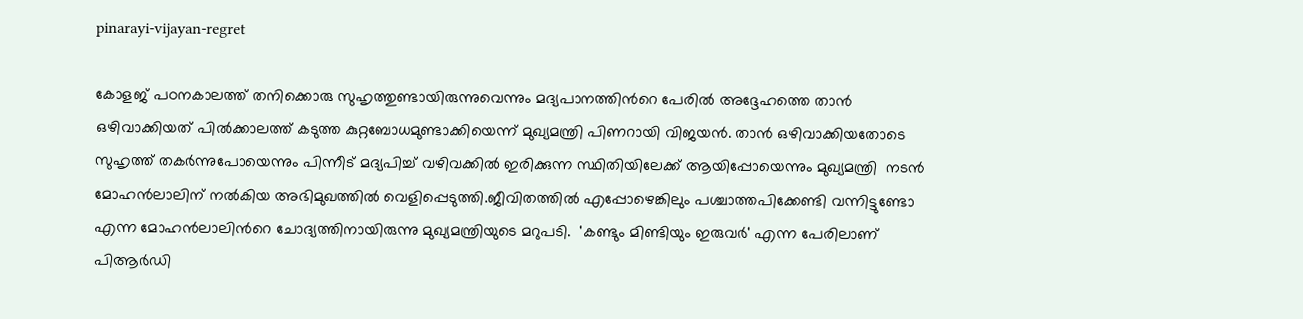pinarayi-vijayan-regret

കോളജ് പഠനകാലത്ത് തനിക്കൊരു സുഹൃത്തുണ്ടായിരുന്നുവെന്നും മദ്യപാനത്തിന്‍റെ പേരില്‍ അദ്ദേഹത്തെ താന്‍ ഒഴിവാക്കിയത് പില്‍ക്കാലത്ത് കടുത്ത കുറ്റബോധമുണ്ടാക്കിയെന്ന് മുഖ്യമന്ത്രി പിണറായി വിജയന്‍. താന്‍ ഒഴിവാക്കിയതോടെ സുഹൃത്ത് തകര്‍ന്നുപോയെന്നും പിന്നീട് മദ്യപിച്ച് വഴിവക്കില്‍ ഇരിക്കുന്ന സ്ഥിതിയിലേക്ക് ആയിപ്പോയെന്നും മുഖ്യമന്ത്രി  നടന്‍ മോഹന്‍ലാലിന് നല്‍കിയ അഭിമുഖത്തില്‍ വെളിപ്പെടുത്തി.ജീവിതത്തില്‍ എപ്പോഴെങ്കിലും പശ്ചാത്തപിക്കേണ്ടി വന്നിട്ടുണ്ടോ എന്ന മോഹന്‍ലാലിന്‍റെ ചോദ്യത്തിനായിരുന്നു മുഖ്യമന്ത്രിയുടെ മറുപടി.  'കണ്ടും മിണ്ടിയും ഇരുവര്‍' എന്ന പേരിലാണ് പിആര്‍ഡി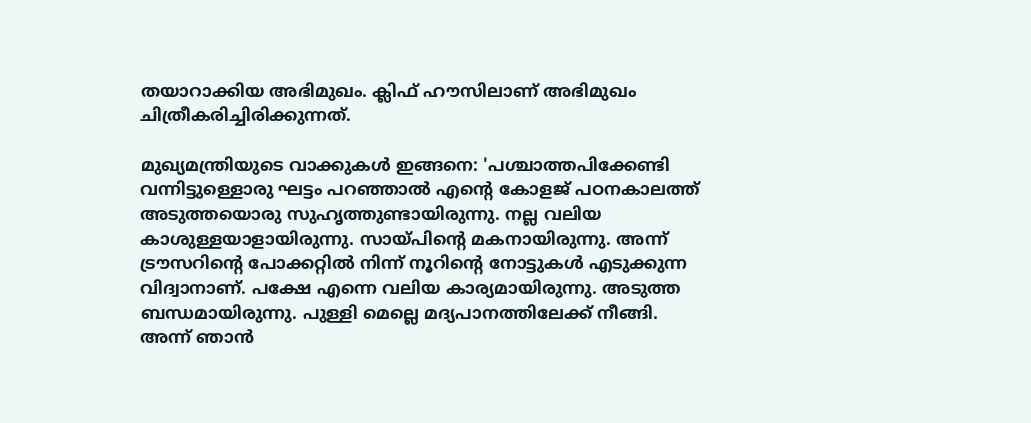തയാറാക്കിയ അഭിമുഖം. ക്ലിഫ് ഹൗസിലാണ് അഭിമുഖം ചിത്രീകരിച്ചിരിക്കുന്നത്.

മുഖ്യമന്ത്രിയുടെ വാക്കുകള്‍ ഇങ്ങനെ: 'പശ്ചാത്തപിക്കേണ്ടി വന്നിട്ടുള്ളൊരു ഘട്ടം പറഞ്ഞാല്‍ എന്‍റെ കോളജ് പഠനകാലത്ത് അടുത്തയൊരു സുഹൃത്തുണ്ടായിരുന്നു. നല്ല വലിയ കാശുള്ളയാളായിരുന്നു. സായ്പിന്‍റെ മകനായിരുന്നു. അന്ന് ട്രൗസറിന്‍റെ പോക്കറ്റില്‍ നിന്ന് നൂറിന്‍റെ നോട്ടുകള്‍ എടുക്കുന്ന വിദ്വാനാണ്. പക്ഷേ എന്നെ വലിയ കാര്യമായിരുന്നു. അടുത്ത ബന്ധമായിരുന്നു. പുള്ളി മെല്ലെ മദ്യപാനത്തിലേക്ക് നീങ്ങി. അന്ന് ഞാന്‍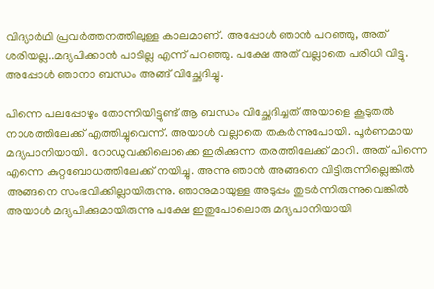വിദ്യാര്‍ഥി പ്രവര്‍ത്തനത്തിലുള്ള കാലമാണ്. അപ്പോള്‍ ഞാന്‍ പറഞ്ഞു, അത് ശരിയല്ല..മദ്യപിക്കാന്‍ പാടില്ല എന്ന് പറഞ്ഞു. പക്ഷേ അത് വല്ലാതെ പരിധി വിട്ടു. അപ്പോള്‍ ഞാനാ ബന്ധം അങ്ങ് വിച്ഛേദിച്ചു.

പിന്നെ പലപ്പോഴും തോന്നിയിട്ടുണ്ട് ആ ബന്ധം വിച്ഛേദിച്ചത് അയാളെ കൂടുതല്‍ നാശത്തിലേക്ക് എത്തിച്ചുവെന്ന്. അയാള്‍ വല്ലാതെ തകര്‍ന്നുപോയി. പൂര്‍ണമായ മദ്യപാനിയായി. റോഡുവക്കിലൊക്കെ ഇരിക്കുന്ന തരത്തിലേക്ക് മാറി. അത് പിന്നെ എന്നെ കുറ്റബോധത്തിലേക്ക് നയിച്ചു. അന്നു ഞാന്‍ അങ്ങനെ വിട്ടിരുന്നില്ലെങ്കില്‍ അങ്ങനെ സംഭവിക്കില്ലായിരുന്നു. ഞാനുമായുള്ള അടുപ്പം തുടര്‍ന്നിരുന്നുവെങ്കില്‍ അയാള്‍ മദ്യപിക്കുമായിരുന്നു പക്ഷേ ഇതുപോലൊരു മദ്യപാനിയായി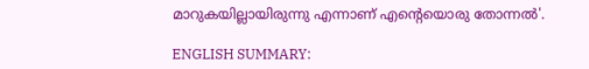മാറുകയില്ലായിരുന്നു എന്നാണ് എന്‍റെയൊരു തോന്നല്‍'.

ENGLISH SUMMARY: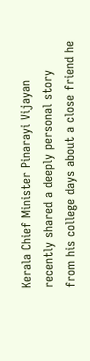Kerala Chief Minister Pinarayi Vijayan recently shared a deeply personal story from his college days about a close friend he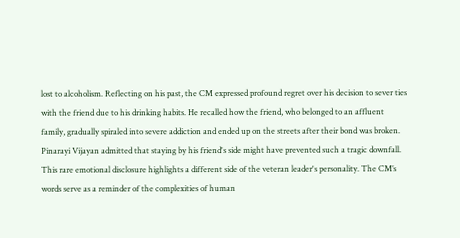lost to alcoholism. Reflecting on his past, the CM expressed profound regret over his decision to sever ties with the friend due to his drinking habits. He recalled how the friend, who belonged to an affluent family, gradually spiraled into severe addiction and ended up on the streets after their bond was broken. Pinarayi Vijayan admitted that staying by his friend's side might have prevented such a tragic downfall. This rare emotional disclosure highlights a different side of the veteran leader's personality. The CM’s words serve as a reminder of the complexities of human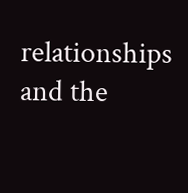relationships and the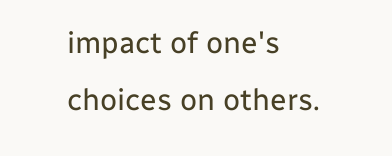impact of one's choices on others.